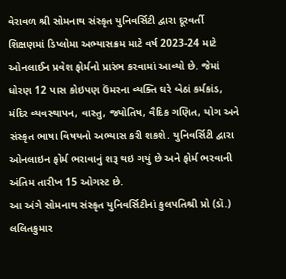વેરાવળ શ્રી સોમનાથ સંસ્કૃત યુનિવર્સિટી દ્વારા દૂરવર્તી શિક્ષણમાં ડિપ્લોમા અભ્યાસક્રમ માટે વર્ષ 2023-24 માટે ઓનલાઈન પ્રવેશ ફોર્મનો પ્રારંભ કરવામાં આવ્યો છે. જેમાં ધોરણ 12 પાસ કોઇપણ ઉંમરના વ્યક્તિ ઘરે બેઠાં કર્મકાંડ, મંદિર વ્યવસ્થાપન, વાસ્તુ, જ્યોતિષ, વૈદિક ગણિત, યોગ અને સંસ્કૃત ભાષા વિષયનો અભ્યાસ કરી શકશે. યુનિવર્સિટી દ્વારા ઓનલાઇન ફોર્મ ભરાવાનું શરૂ થઇ ગયું છે અને ફોર્મ ભરવાની અંતિમ તારીખ 15 ઓગસ્ટ છે.
આ અંગે સોમનાથ સંસ્કૃત યુનિવર્સિટીનાં કુલપતિશ્રી પ્રો (ડૉ.) લલિતકુમાર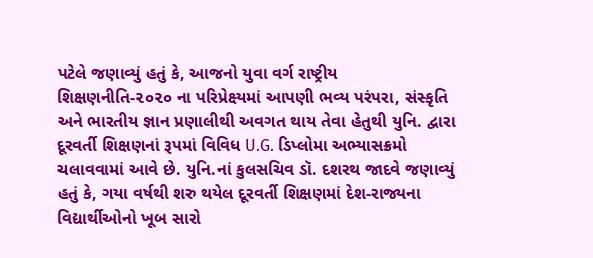પટેલે જણાવ્યું હતું કે, આજનો યુવા વર્ગ રાષ્ટ્રીય શિક્ષણનીતિ-૨૦૨૦ ના પરિપ્રેક્ષ્યમાં આપણી ભવ્ય પરંપરા, સંસ્કૃતિ અને ભારતીય જ્ઞાન પ્રણાલીથી અવગત થાય તેવા હેતુથી યુનિ. દ્વારા દૂરવર્તી શિક્ષણનાં રૂપમાં વિવિધ U.G. ડિપ્લોમા અભ્યાસક્રમો ચલાવવામાં આવે છે. યુનિ.નાં કુલસચિવ ડૉ. દશરથ જાદવે જણાવ્યું હતું કે, ગયા વર્ષથી શરુ થયેલ દૂરવર્તી શિક્ષણમાં દેશ-રાજ્યના વિદ્યાર્થીઓનો ખૂબ સારો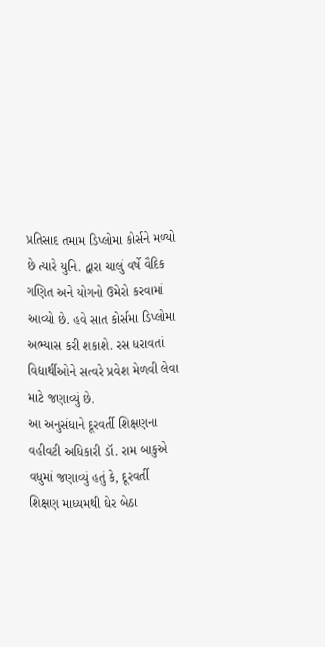પ્રતિસાદ તમામ ડિપ્લોમા કોર્સને મળ્યો છે ત્યારે યુનિ. દ્વારા ચાલું વર્ષે વૈદિક ગણિત અને યોગનો ઉમેરો કરવામાં આવ્યો છે. હવે સાત કોર્સમા ડિપ્લોમા અભ્યાસ કરી શકાશે. રસ ધરાવતાં વિદ્યાર્થીઓને સત્વરે પ્રવેશ મેળવી લેવા માટે જણાવ્યું છે.
આ અનુસંધાને દૂરવર્તી શિક્ષણના વહીવટી અધિકારી ડૉ. રામ બાકુએ વધુમાં જણાવ્યું હતું કે, દૂરવર્તી શિક્ષણ માધ્યમથી ઘેર બેઠા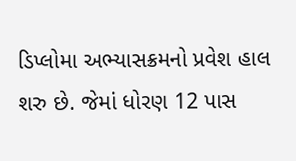ડિપ્લોમા અભ્યાસક્રમનો પ્રવેશ હાલ શરુ છે. જેમાં ધોરણ 12 પાસ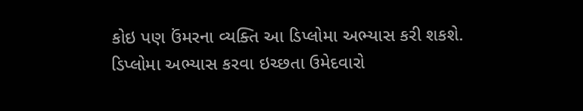કોઇ પણ ઉંમરના વ્યક્તિ આ ડિપ્લોમા અભ્યાસ કરી શકશે. ડિપ્લોમા અભ્યાસ કરવા ઇચ્છતા ઉમેદવારો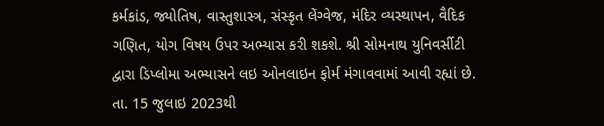કર્મકાંડ, જ્યોતિષ, વાસ્તુશાસ્ત્ર, સંસ્કૃત લેંગ્વેજ, મંદિર વ્યસ્થાપન, વૈદિક ગણિત, યોગ વિષય ઉપર અભ્યાસ કરી શકશે. શ્રી સોમનાથ યુનિવર્સીટી દ્વારા ડિપ્લોમા અભ્યાસને લઇ ઓનલાઇન ફોર્મ મંગાવવામાં આવી રહ્યાં છે. તા. 15 જુલાઇ 2023થી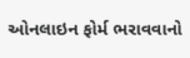ઓનલાઇન ફોર્મ ભરાવવાનો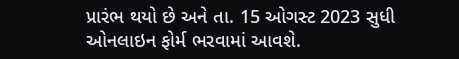પ્રારંભ થયો છે અને તા. 15 ઓગસ્ટ 2023 સુધી ઓનલાઇન ફોર્મ ભરવામાં આવશે.